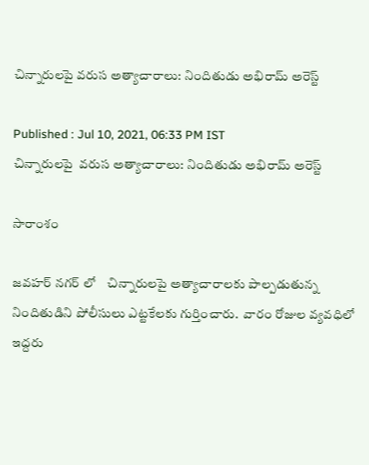చిన్నారులపై వరుస అత్యాచారాలు: నిందితుడు అభిరామ్ అరెస్ట్

Published : Jul 10, 2021, 06:33 PM IST
చిన్నారులపై  వరుస అత్యాచారాలు: నిందితుడు అభిరామ్ అరెస్ట్

సారాంశం

జవహర్ నగర్ లో    చిన్నారులపై అత్యాచారాలకు పాల్పడుతున్న నిందితుడిని పోలీసులు ఎట్టకేలకు గుర్తించారు.  వారం రోజుల వ్యవధిలో ఇద్దరు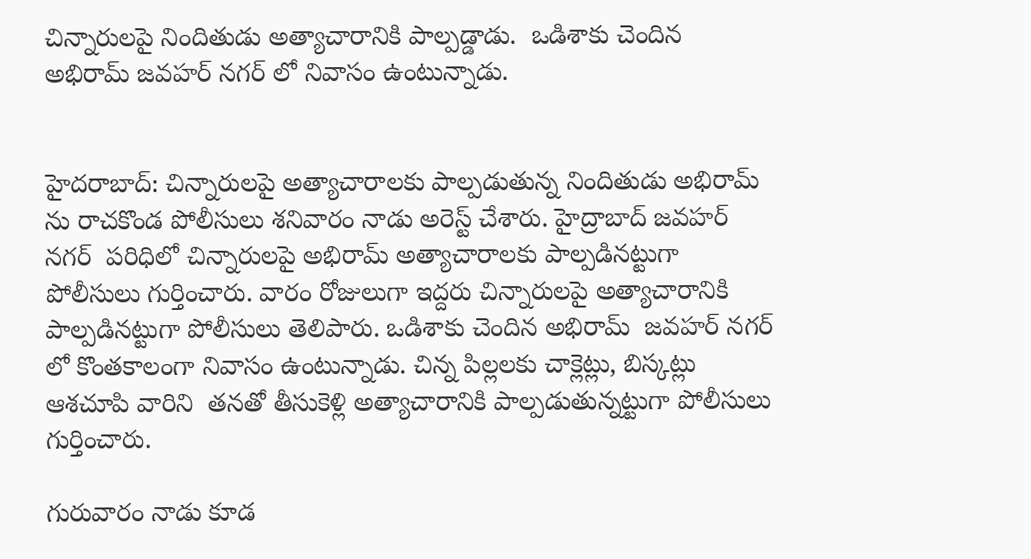చిన్నారులపై నిందితుడు అత్యాచారానికి పాల్పడ్డాడు.  ఒడిశాకు చెందిన అభిరామ్ జవహర్ నగర్ లో నివాసం ఉంటున్నాడు.


హైదరాబాద్: చిన్నారులపై అత్యాచారాలకు పాల్పడుతున్న నిందితుడు అభిరామ్ ను రాచకొండ పోలీసులు శనివారం నాడు అరెస్ట్ చేశారు. హైద్రాబాద్ జవహర్ నగర్‌  పరిధిలో చిన్నారులపై అభిరామ్ అత్యాచారాలకు పాల్పడినట్టుగా పోలీసులు గుర్తించారు. వారం రోజులుగా ఇద్దరు చిన్నారులపై అత్యాచారానికి పాల్పడినట్టుగా పోలీసులు తెలిపారు. ఒడిశాకు చెందిన అభిరామ్  జవహర్ నగర్ లో కొంతకాలంగా నివాసం ఉంటున్నాడు. చిన్న పిల్లలకు చాక్లెట్లు, బిస్కట్లు ఆశచూపి వారిని  తనతో తీసుకెళ్లి అత్యాచారానికి పాల్పడుతున్నట్టుగా పోలీసులు గుర్తించారు.

గురువారం నాడు కూడ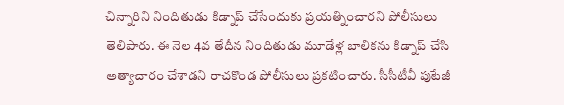చిన్నారిని నిందితుడు కిడ్నాప్ చేసేందుకు ప్రయత్నించారని పోలీసులు తెలిపారు. ఈ నెల 4వ తేదీన నిందితుడు మూడేళ్ల బాలికను కిడ్నాప్ చేసి అత్యాచారం చేశాడని రాచకొండ పోలీసులు ప్రకటించారు. సీసీటీవీ పుటేజీ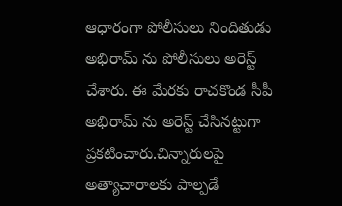ఆధారంగా పోలీసులు నిందితుడు అభిరామ్ ను పోలీసులు అరెస్ట్ చేశారు. ఈ మేరకు రాచకొండ సీపీ అభిరామ్ ను అరెస్ట్ చేసినట్టుగా ప్రకటించారు.చిన్నారులపై అత్యాచారాలకు పాల్పడే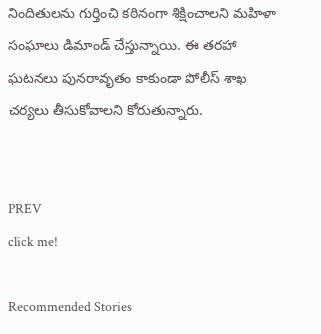నిందితులను గుర్తించి కఠినంగా శిక్షించాలని మహిళా సంఘాలు డిమాండ్ చేస్తున్నాయి. ఈ తరహా ఘటనలు పునరావృతం కాకుండా పోలీస్ శాఖ చర్యలు తీసుకోవాలని కోరుతున్నారు.


PREV
click me!

Recommended Stories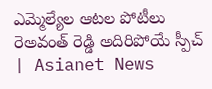ఎమ్మెల్యేల ఆటల పోటీలు రెఅవంత్ రెడ్డి అదిరిపోయే స్పీచ్ | Asianet News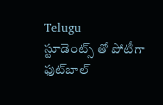Telugu
స్టూడెంట్స్ తో పోటీగా ఫుట్‌బాల్‌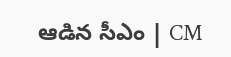ఆడిన సీఎం | CM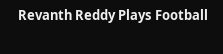Revanth Reddy Plays Football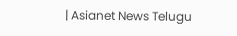| Asianet News Telugu